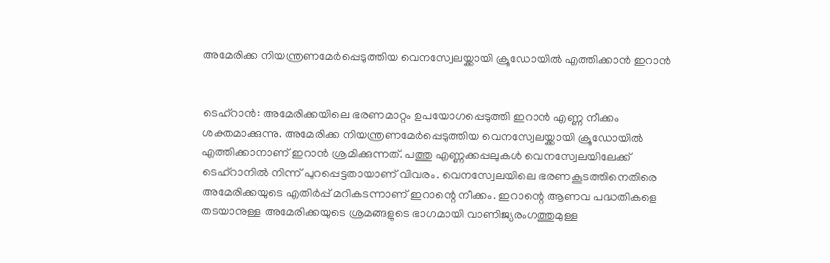അമേരിക്ക നിയന്ത്രണമേര്‍പ്പെടുത്തിയ വെനസ്വേലയ്ക്കായി ക്രൂഡോയില്‍ എത്തിക്കാൻ ഇറാൻ


ടെഹ്‌റാന്‍: അമേരിക്കയിലെ ഭരണമാറ്റം ഉപയോഗപ്പെടുത്തി ഇറാന്‍ എണ്ണ നീക്കം ശക്തമാക്കുന്നു. അമേരിക്ക നിയന്ത്രണമേര്‍പ്പെടുത്തിയ വെനസ്വേലയ്ക്കായി ക്രൂഡോയില്‍ എത്തിക്കാനാണ് ഇറാന്‍ ശ്രമിക്കുന്നത്. പത്തു എണ്ണക്കപ്പലുകള്‍ വെനസ്വേലയിലേക്ക് ടെഹ്‌റാനില്‍ നിന്ന് പുറപ്പെട്ടതായാണ് വിവരം. വെനസ്വേലയിലെ ഭരണകൂടത്തിനെതിരെ അമേരിക്കയുടെ എതിര്‍പ്പ് മറികടന്നാണ് ഇറാന്റെ നീക്കം. ഇറാന്റെ ആണവ പദ്ധതികളെ തടയാനുള്ള അമേരിക്കയുടെ ശ്രമങ്ങളുടെ ഭാഗമായി വാണിജ്യരംഗത്തുമുള്ള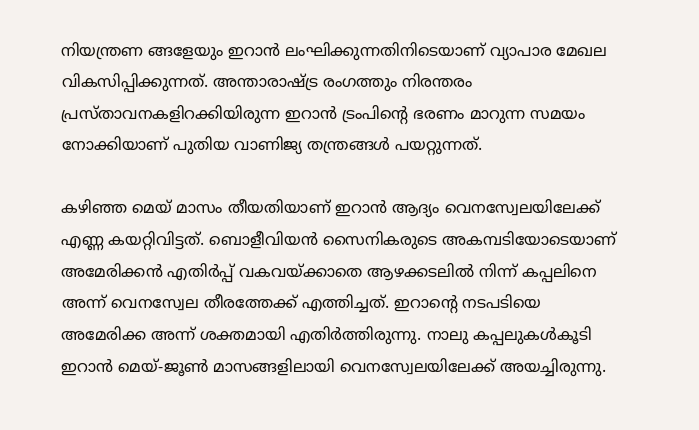നിയന്ത്രണ ങ്ങളേയും ഇറാന്‍ ലംഘിക്കുന്നതിനിടെയാണ് വ്യാപാര മേഖല വികസിപ്പിക്കുന്നത്. അന്താരാഷ്ട്ര രംഗത്തും നിരന്തരം പ്രസ്താവനകളിറക്കിയിരുന്ന ഇറാന്‍ ട്രംപിന്റെ ഭരണം മാറുന്ന സമയം നോക്കിയാണ് പുതിയ വാണിജ്യ തന്ത്രങ്ങള്‍ പയറ്റുന്നത്.

കഴിഞ്ഞ മെയ് മാസം തീയതിയാണ് ഇറാന്‍ ആദ്യം വെനസ്വേലയിലേക്ക് എണ്ണ കയറ്റിവിട്ടത്. ബൊളീവിയന്‍ സൈനികരുടെ അകമ്പടിയോടെയാണ് അമേരിക്കന്‍ എതിര്‍പ്പ് വകവയ്ക്കാതെ ആഴക്കടലില്‍ നിന്ന് കപ്പലിനെ അന്ന് വെനസ്വേല തീരത്തേക്ക് എത്തിച്ചത്. ഇറാന്റെ നടപടിയെ അമേരിക്ക അന്ന് ശക്തമായി എതിര്‍ത്തിരുന്നു. നാലു കപ്പലുകള്‍കൂടി ഇറാന്‍ മെയ്-ജൂണ്‍ മാസങ്ങളിലായി വെനസ്വേലയിലേക്ക് അയച്ചിരുന്നു.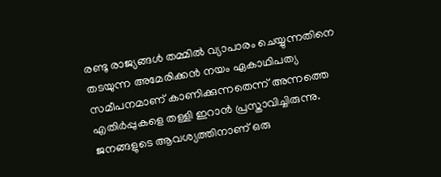രണ്ടു രാജ്യങ്ങള്‍ തമ്മില്‍ വ്യാപാരം ചെയ്യുന്നതിനെ തടയുന്ന അമേരിക്കന്‍ നയം ഏകാഥിപത്യ സമീപനമാണ് കാണിക്കുന്നതെന്ന് അന്നത്തെ എതിര്‍പ്പുകളെ തള്ളി ഇറാന്‍ പ്രസ്താവിച്ചിരുന്നു. ജനങ്ങളുടെ ആവശ്യത്തിനാണ് ഒരു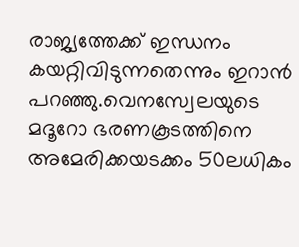രാജ്യത്തേക്ക് ഇന്ധനം കയറ്റിവിടുന്നതെന്നും ഇറാന്‍ പറഞ്ഞു.വെനസ്വേലയുടെ മദൂറോ ഭരണകൂടത്തിനെ അമേരിക്കയടക്കം 50ലധികം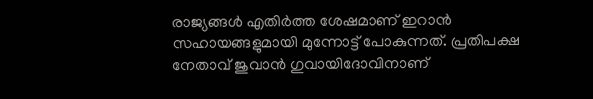രാജ്യങ്ങള്‍ എതിര്‍ത്ത ശേഷമാണ് ഇറാന്‍ സഹായങ്ങളുമായി മുന്നോട്ട് പോകുന്നത്. പ്രതിപക്ഷ നേതാവ് ജുവാന്‍ ഗുവായിദോവിനാണ്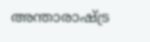അന്താരാഷ്ട്ര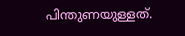പിന്തുണയുള്ളത്.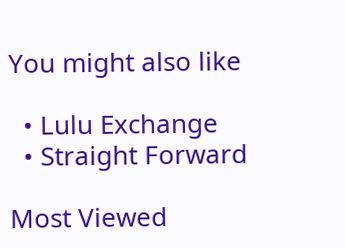You might also like

  • Lulu Exchange
  • Straight Forward

Most Viewed